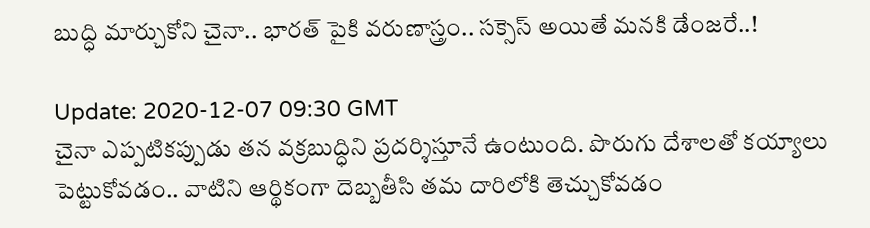బుద్ధి మార్చుకోని చైనా.. భారత్ పైకి వరుణాస్త్రం.. సక్సెస్ అయితే మనకి డేంజరే..!

Update: 2020-12-07 09:30 GMT
చైనా ఎప్పటికప్పుడు తన వక్రబుద్ధిని ప్రదర్శిస్తూనే ఉంటుంది. పొరుగు దేశాలతో కయ్యాలు పెట్టుకోవడం.. వాటిని ఆర్థికంగా దెబ్బతీసి తమ దారిలోకి తెచ్చుకోవడం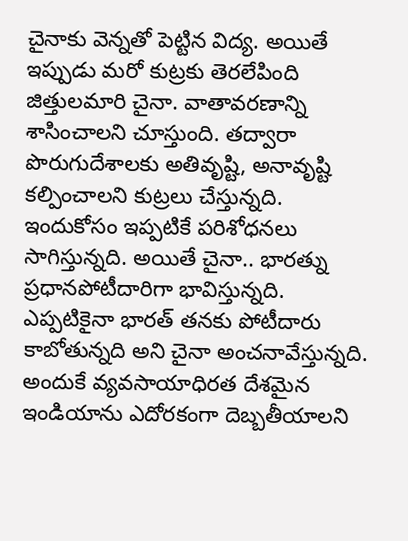చైనాకు వెన్నతో పెట్టిన విద్య. అయితే ఇప్పుడు మరో కుట్రకు తెరలేపింది జిత్తులమారి చైనా. వాతావరణాన్ని శాసించాలని చూస్తుంది. తద్వారా పొరుగుదేశాలకు అతివృష్టి, అనావృష్టి కల్పించాలని కుట్రలు చేస్తున్నది. ఇందుకోసం ఇప్పటికే పరిశోధనలు సాగిస్తున్నది. అయితే చైనా.. భారత్ను ప్రధానపోటీదారిగా భావిస్తున్నది. ఎప్పటికైనా భారత్ తనకు పోటీదారు కాబోతున్నది అని చైనా అంచనావేస్తున్నది. అందుకే వ్యవసాయాధిరత దేశమైన ఇండియాను ఎదోరకంగా దెబ్బతీయాలని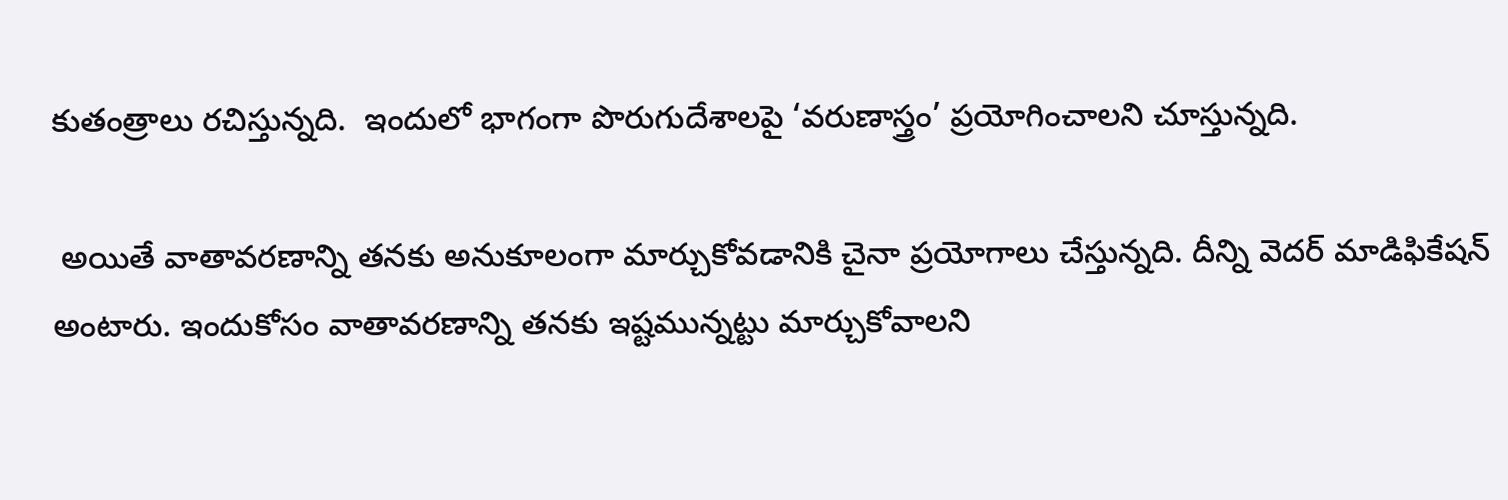కుతంత్రాలు రచిస్తున్నది.  ఇందులో భాగంగా పొరుగుదేశాలపై ‘వరుణాస్త్రం’ ప్రయోగించాలని చూస్తున్నది.

 అయితే వాతావరణాన్ని తనకు అనుకూలంగా మార్చుకోవడానికి చైనా ప్రయోగాలు చేస్తున్నది. దీన్ని వెదర్ మాడిఫికేషన్ అంటారు. ఇందుకోసం వాతావరణాన్ని తనకు ఇష్టమున్నట్టు మార్చుకోవాలని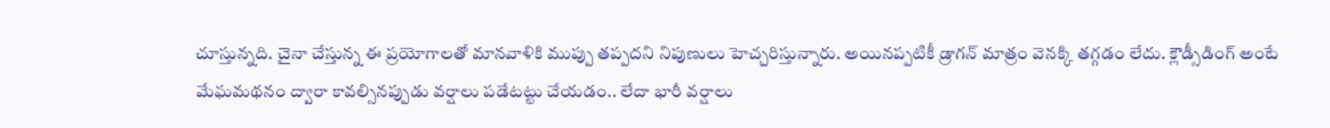చూస్తున్నది. చైనా చేస్తున్న ఈ ప్రయోగాలతో మానవాళికి ముప్పు తప్పదని నిపుణులు హెచ్చరిస్తున్నారు. అయినప్పటికీ డ్రాగన్ మాత్రం వెనక్కి తగ్గడం లేదు. క్లౌడ్సీడింగ్ అంటే మేఘమథనం ద్వారా కావల్సినప్పుడు వర్షాలు పడేటట్టు చేయడం.. లేదా భారీ వర్షాలు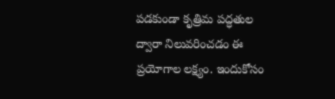పడకుండా కృత్రిమ పద్ధతుల ద్వారా నిలువరించడం ఈ ప్రయోగాల లక్ష్యం. ఇందుకోసం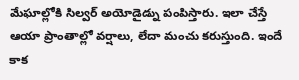మేఘాల్లోకి సిల్వర్ అయోడైడ్ను పంపిస్తారు. ఇలా చేస్తే ఆయా ప్రాంతాల్లో వర్షాలు, లేదా మంచు కరుస్తుంది. ఇందే కాక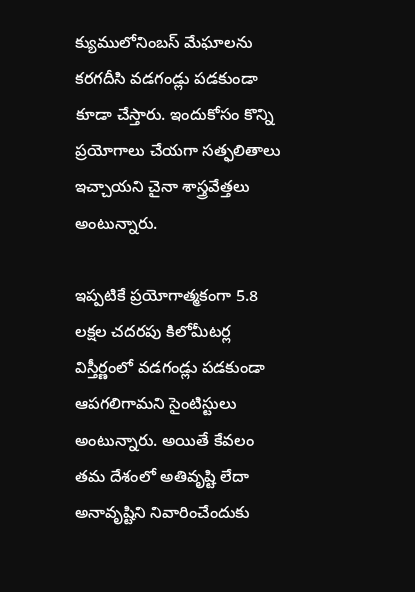క్యుములోనింబస్ మేఘాలను కరగదీసి వడగండ్లు పడకుండా కూడా చేస్తారు. ఇందుకోసం కొన్ని ప్రయోగాలు చేయగా సత్ఫలితాలు ఇచ్చాయని చైనా శాస్త్రవేత్తలు అంటున్నారు.

ఇప్పటికే ప్రయోగాత్మకంగా 5.8 లక్షల చదరపు కిలోమీటర్ల విస్తీర్ణంలో వడగండ్లు పడకుండా ఆపగలిగామని సైంటిస్టులు అంటున్నారు. అయితే కేవలం తమ దేశంలో అతివృష్టి లేదా అనావృష్టిని నివారించేందుకు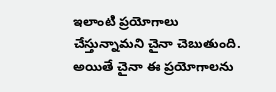ఇలాంటి ప్రయోగాలు చేస్తున్నామని చైనా చెబుతుంది. అయితే చైనా ఈ ప్రయోగాలను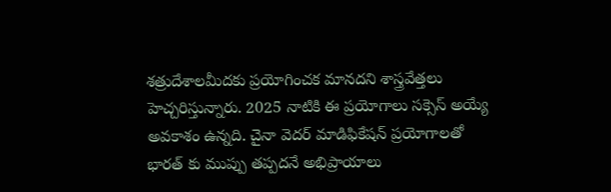శత్రుదేశాలమీదకు ప్రయోగించక మానదని శాస్త్రవేత్తలు హెచ్చరిస్తున్నారు. 2025 నాటికి ఈ ప్రయోగాలు సక్సెస్ అయ్యే అవకాశం ఉన్నది. చైనా వెదర్‌ మాడిఫికేషన్‌ ప్రయోగాలతో భారత్‌ కు ముప్పు తప్పదనే అభిప్రాయాలు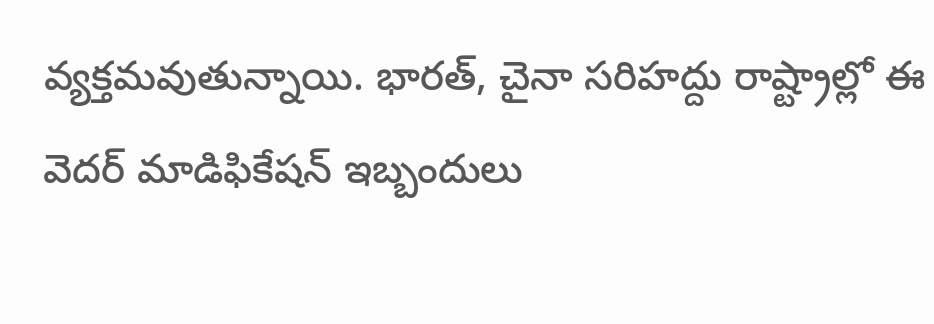వ్యక్తమవుతున్నాయి. భారత్, చైనా సరిహద్దు రాష్ట్రాల్లో ఈ వెదర్ మాడిఫికేషన్ ఇబ్బందులు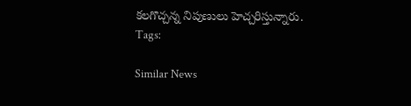కలగొచ్చన్న నిపుణులు హెచ్చరిస్తున్నారు.
Tags:

Similar News